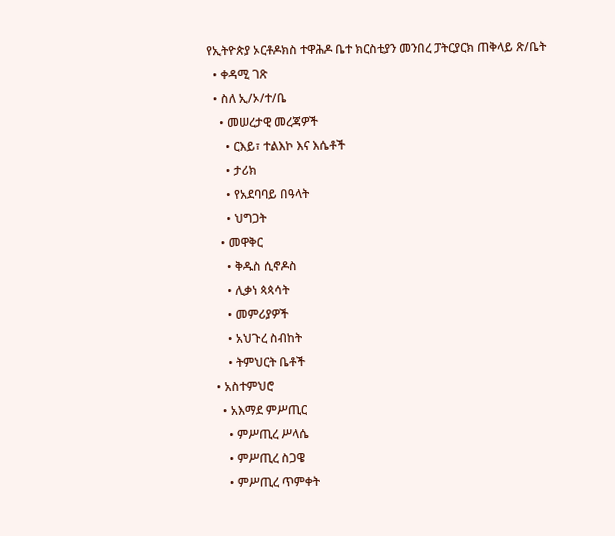የኢትዮጵያ ኦርቶዶክስ ተዋሕዶ ቤተ ክርስቲያን መንበረ ፓትርያርክ ጠቅላይ ጽ/ቤት
  • ቀዳሚ ገጽ
  • ስለ ኢ/ኦ/ተ/ቤ
    • መሠረታዊ መረጃዎች
      • ርእይ፣ ተልእኮ እና እሴቶች
      • ታሪክ
      • የአደባባይ በዓላት
      • ህግጋት
    • መዋቅር
      • ቅዱስ ሲኖዶስ
      • ሊቃነ ጳጳሳት
      • መምሪያዎች
      • አህጉረ ስብከት
      • ትምህርት ቤቶች
  • አስተምህሮ
    • አእማደ ምሥጢር
      • ምሥጢረ ሥላሴ
      • ምሥጢረ ስጋዌ
      • ምሥጢረ ጥምቀት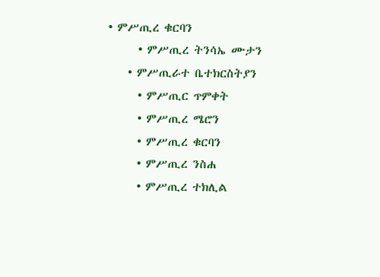• ምሥጢረ ቁርባን
      • ምሥጢረ ትንሳኤ ሙታን
    • ምሥጢራተ ቤተክርስትያን
      • ምሥጢር ጥምቀት
      • ምሥጢረ ሜሮን
      • ምሥጢረ ቁርባን
      • ምሥጢረ ንስሐ
      • ምሥጢረ ተክሊል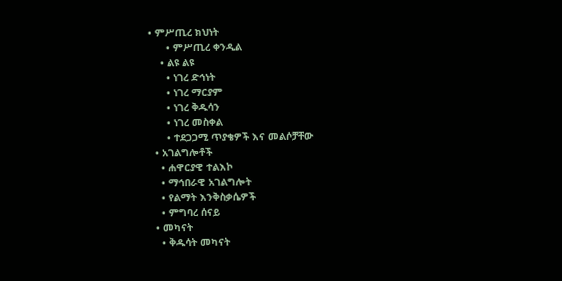• ምሥጢረ ክህነት
      • ምሥጢረ ቀንዲል
    • ልዩ ልዩ
      • ነገረ ድኅነት
      • ነገረ ማርያም
      • ነገረ ቅዱሳን
      • ነገረ መስቀል
      • ተደጋጋሚ ጥያቄዎች እና መልሶቻቸው
  • አገልግሎቶች
    • ሐዋርያዊ ተልእኮ
    • ማኅበራዊ አገልግሎት
    • የልማት እንቅስቃሴዎች
    • ምግባረ ሰናይ
  • መካናት
    • ቅዱሳት መካናት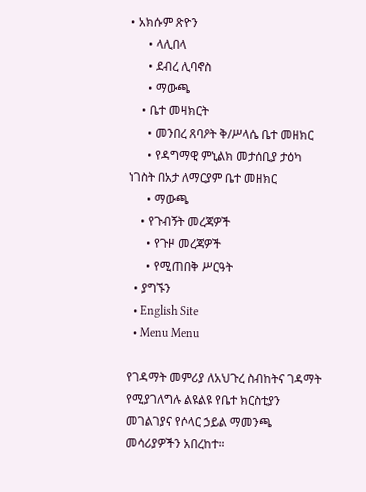• አክሱም ጽዮን
      • ላሊበላ
      • ደብረ ሊባኖስ
      • ማውጫ
    • ቤተ መዛክርት
      • መንበረ ጸባዖት ቅ/ሥላሴ ቤተ መዘክር
      • የዳግማዊ ምኒልክ መታሰቢያ ታዕካ ነገስት በአታ ለማርያም ቤተ መዘክር
      • ማውጫ
    • የጉብኝት መረጃዎች
      • የጉዞ መረጃዎች
      • የሚጠበቅ ሥርዓት
  • ያግኙን
  • English Site
  • Menu Menu

የገዳማት መምሪያ ለአህጉረ ስብከትና ገዳማት የሚያገለግሉ ልዩልዩ የቤተ ክርስቲያን መገልገያና የሶላር ኃይል ማመንጫ መሳሪያዎችን አበረከተ።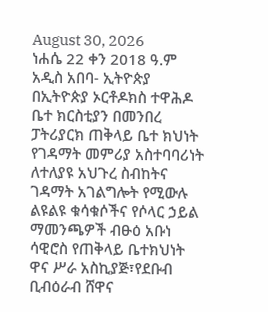August 30, 2026
ነሐሴ 22 ቀን 2018 ዓ.ም አዲስ አበባ- ኢትዮጵያ
በኢትዮጵያ ኦርቶዶክስ ተዋሕዶ ቤተ ክርስቲያን በመንበረ ፓትሪያርክ ጠቅላይ ቤተ ክህነት የገዳማት መምሪያ አስተባባሪነት ለተለያዩ አህጉረ ስብከትና ገዳማት አገልግሎት የሚውሉ ልዩልዩ ቁሳቁሶችና የሶላር ኃይል ማመንጫዎች ብፁዕ አቡነ ሳዊሮስ የጠቅላይ ቤተክህነት ዋና ሥራ አስኪያጅ፣የደቡብ ቢብዕራብ ሸዋና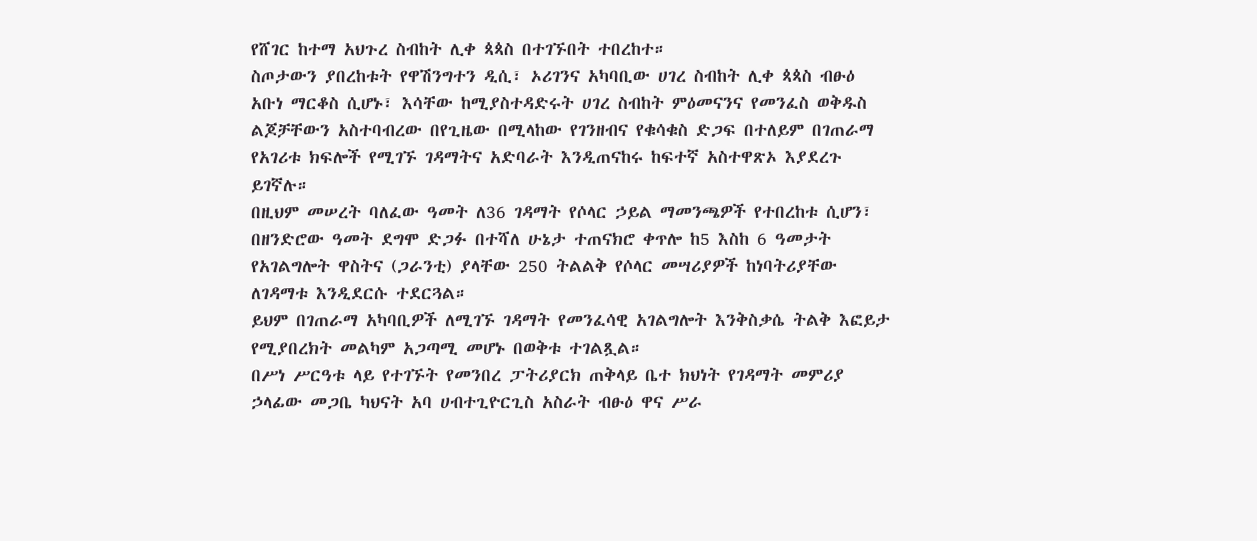የሸገር ከተማ አህጉረ ስብከት ሊቀ ጳጳስ በተገኙበት ተበረከተ።
ስጦታውን ያበረከቱት የዋሽንግተን ዲሲ፣ ኦሪገንና አካባቢው ሀገረ ስብከት ሊቀ ጳጳስ ብፁዕ አቡነ ማርቆስ ሲሆኑ፣ እሳቸው ከሚያስተዳድሩት ሀገረ ስብከት ምዕመናንና የመንፈስ ወቅዱስ ልጆቻቸውን አስተባብረው በየጊዜው በሚላከው የገንዘብና የቁሳቁስ ድጋፍ በተለይም በገጠራማ የአገሪቱ ክፍሎች የሚገኙ ገዳማትና አድባራት እንዲጠናከሩ ከፍተኛ አስተዋጽኦ እያደረጉ ይገኛሉ።
በዚህም መሠረት ባለፈው ዓመት ለ36 ገዳማት የሶላር ኃይል ማመንጫዎች የተበረከቱ ሲሆን፣ በዘንድሮው ዓመት ደግሞ ድጋፉ በተሻለ ሁኔታ ተጠናክሮ ቀጥሎ ከ5 እስከ 6 ዓመታት የአገልግሎት ዋስትና (ጋራንቲ) ያላቸው 250 ትልልቅ የሶላር መሣሪያዎች ከነባትሪያቸው ለገዳማቱ እንዲደርሱ ተደርጓል።
ይህም በገጠራማ አካባቢዎች ለሚገኙ ገዳማት የመንፈሳዊ አገልግሎት እንቅስቃሴ ትልቅ እፎይታ የሚያበረክት መልካም አጋጣሚ መሆኑ በወቅቱ ተገልጿል።
በሥነ ሥርዓቱ ላይ የተገኙት የመንበረ ፓትሪያርክ ጠቅላይ ቤተ ክህነት የገዳማት መምሪያ ኃላፊው መጋቤ ካህናት አባ ሀብተጊዮርጊስ አስራት ብፁዕ ዋና ሥራ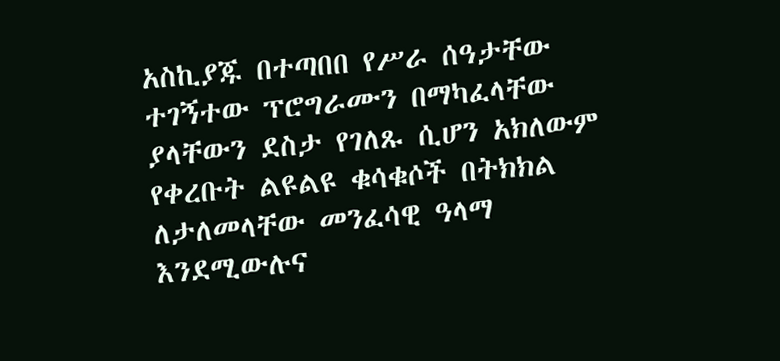አስኪያጁ በተጣበበ የሥራ ሰዓታቸው ተገኝተው ፕሮግራሙን በማካፈላቸው ያላቸውን ደስታ የገለጹ ሲሆን አክለውም የቀረቡት ልዩልዩ ቁሳቁሶች በትክክል ለታለመላቸው መንፈሳዊ ዓላማ እንደሚውሉና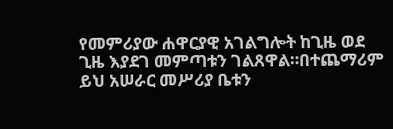የመምሪያው ሐዋርያዊ አገልግሎት ከጊዜ ወደ ጊዜ እያደገ መምጣቱን ገልጸዋል።በተጨማሪም ይህ አሠራር መሥሪያ ቤቱን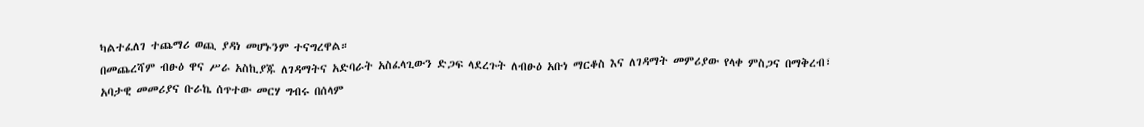ካልተፈለገ ተጨማሪ ወጪ ያዳነ መሆኑንም ተናግረዋል።
በመጨረሻም ብፁዕ ዋና ሥራ አስኪያጁ ለገዳማትና አድባራት አስፈላጊውን ድጋፍ ላደረጉት ለብፁዕ አቡነ ማርቆስ እና ለገዳማት መምሪያው የላቀ ምስጋና በማቅረብ፣ አባታዊ መመሪያና ቡራኬ ሰጥተው መርሃ ግብሩ በሰላም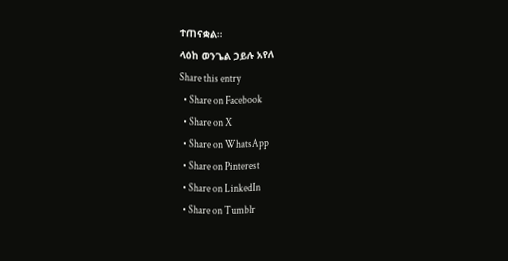ተጠናቋል።
ላዕከ ወንጌል ኃይሉ አየለ
Share this entry
  • Share on Facebook
  • Share on X
  • Share on WhatsApp
  • Share on Pinterest
  • Share on LinkedIn
  • Share on Tumblr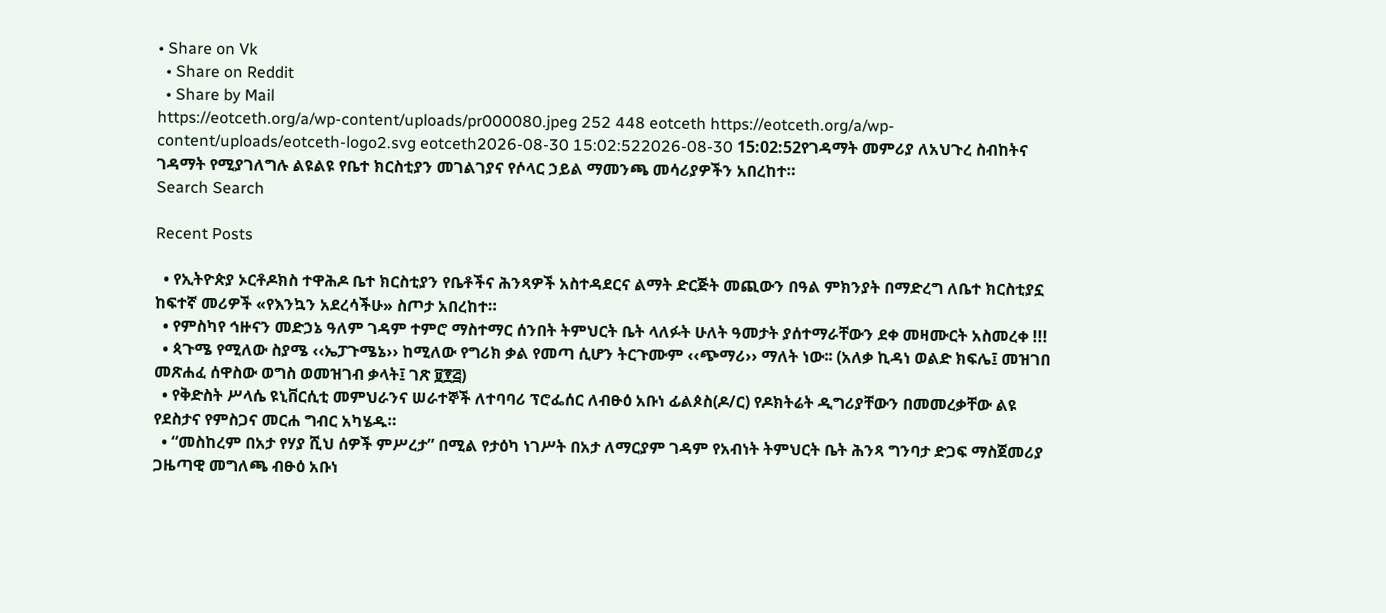• Share on Vk
  • Share on Reddit
  • Share by Mail
https://eotceth.org/a/wp-content/uploads/pr000080.jpeg 252 448 eotceth https://eotceth.org/a/wp-content/uploads/eotceth-logo2.svg eotceth2026-08-30 15:02:522026-08-30 15:02:52የገዳማት መምሪያ ለአህጉረ ስብከትና ገዳማት የሚያገለግሉ ልዩልዩ የቤተ ክርስቲያን መገልገያና የሶላር ኃይል ማመንጫ መሳሪያዎችን አበረከተ።
Search Search

Recent Posts

  • የኢትዮጵያ ኦርቶዶክስ ተዋሕዶ ቤተ ክርስቲያን የቤቶችና ሕንጻዎች አስተዳደርና ልማት ድርጅት መጪውን በዓል ምክንያት በማድረግ ለቤተ ክርስቲያኗ ከፍተኛ መሪዎች «የእንኳን አደረሳችሁ» ስጦታ አበረከተ።
  • የምስካየ ኅዙናን መድኃኔ ዓለም ገዳም ተምሮ ማስተማር ሰንበት ትምህርት ቤት ላለፉት ሁለት ዓመታት ያሰተማራቸውን ደቀ መዛሙርት አስመረቀ !!!
  • ጳጉሜ የሚለው ስያሜ ‹‹ኤፓጉሜኔ›› ከሚለው የግሪክ ቃል የመጣ ሲሆን ትርጉሙም ‹‹ጭማሪ›› ማለት ነው፡፡ (አለቃ ኪዳነ ወልድ ክፍሌ፤ መዝገበ መጽሐፈ ሰዋስው ወግስ ወመዝገብ ቃላት፤ ገጽ ፱፻፭)
  • የቅድስት ሥላሴ ዩኒቨርሲቲ መምህራንና ሠራተኞች ለተባባሪ ፕሮፌሰር ለብፁዕ አቡነ ፊልጶስ(ዶ/ር) የዶክትሬት ዲግሪያቸውን በመመረቃቸው ልዩ የደስታና የምስጋና መርሐ ግብር አካሄዱ።
  • “መስከረም በአታ የሃያ ሺህ ሰዎች ምሥረታ” በሚል የታዕካ ነገሥት በአታ ለማርያም ገዳም የአብነት ትምህርት ቤት ሕንጻ ግንባታ ድጋፍ ማስጀመሪያ ጋዜጣዊ መግለጫ ብፁዕ አቡነ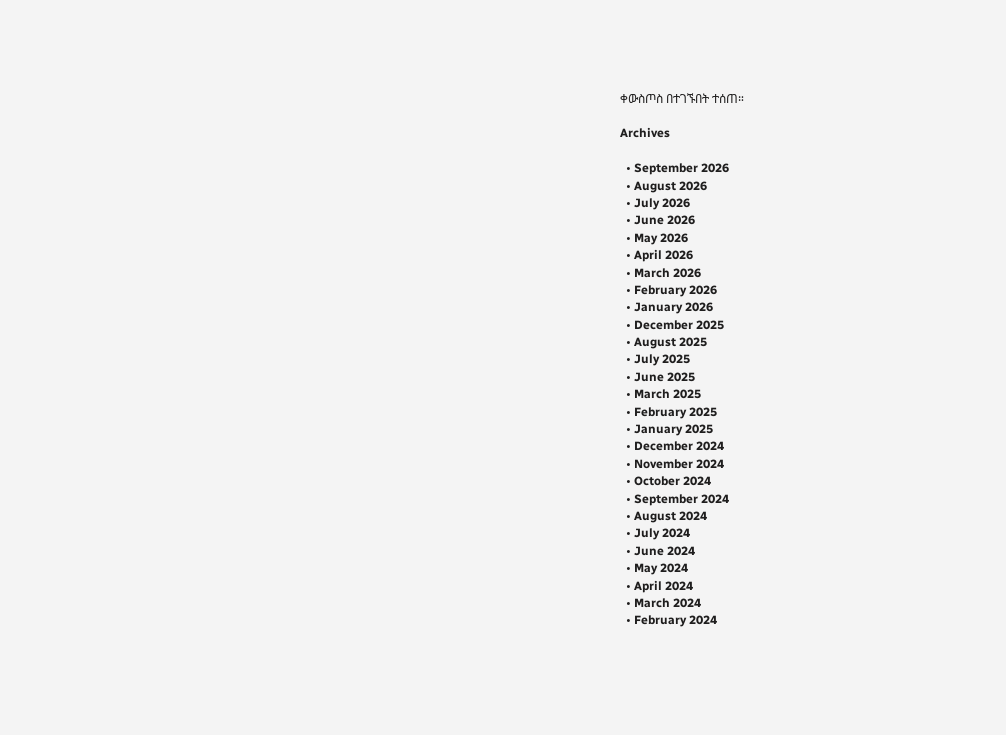ቀውስጦስ በተገኙበት ተሰጠ።

Archives

  • September 2026
  • August 2026
  • July 2026
  • June 2026
  • May 2026
  • April 2026
  • March 2026
  • February 2026
  • January 2026
  • December 2025
  • August 2025
  • July 2025
  • June 2025
  • March 2025
  • February 2025
  • January 2025
  • December 2024
  • November 2024
  • October 2024
  • September 2024
  • August 2024
  • July 2024
  • June 2024
  • May 2024
  • April 2024
  • March 2024
  • February 2024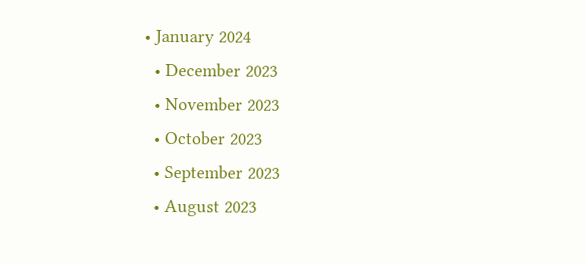• January 2024
  • December 2023
  • November 2023
  • October 2023
  • September 2023
  • August 2023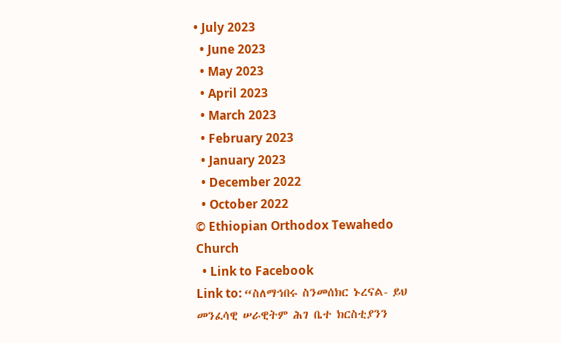• July 2023
  • June 2023
  • May 2023
  • April 2023
  • March 2023
  • February 2023
  • January 2023
  • December 2022
  • October 2022
© Ethiopian Orthodox Tewahedo Church
  • Link to Facebook
Link to: “ስለማኅበሩ ስንመሰክር ኑረናል- ይህ መንፈሳዊ ሠራዊትም ሕገ ቤተ ክርስቲያንን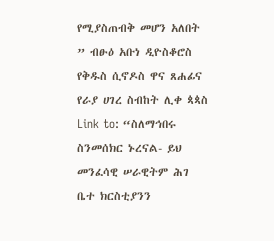የሚያስጠብቅ መሆን አለበት ” ብፁዕ አቡነ ዲዮስቆሮስ የቅዱስ ሲኖዶስ ዋና ጸሐፊና የራያ ሀገረ ስብከት ሊቀ ጳጳስ Link to: “ስለማኅበሩ ስንመሰክር ኑረናል- ይህ መንፈሳዊ ሠራዊትም ሕገ ቤተ ክርስቲያንን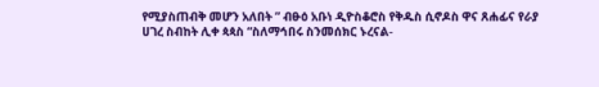የሚያስጠብቅ መሆን አለበት ” ብፁዕ አቡነ ዲዮስቆሮስ የቅዱስ ሲኖዶስ ዋና ጸሐፊና የራያ ሀገረ ስብከት ሊቀ ጳጳስ “ስለማኅበሩ ስንመሰክር ኑረናል-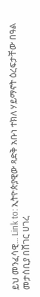ይህ መንፈሳዊ... Link to: ኢትዮጵያዊው ጻድቅ አቡነ ተክለ ሃይማኖት ዕረፍታቸው በዓል መታሰቢያ በሸገር ሀገረ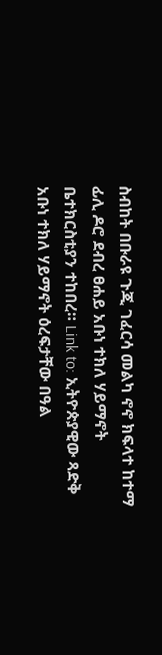ስብከት በቡራዩ ጉጂ ገፈርሳ መልካ ኖኖ ክፍላተ ከተማ ፊሊ ዶሮ ደብረ ፀሐይ አቡነ ተክለ ሃይማኖት ቤተክርስቲያን ተከበረ። Link to: ኢትዮጵያዊው ጻድቅ አቡነ ተክለ ሃይማኖት ዕረፍታቸው በዓል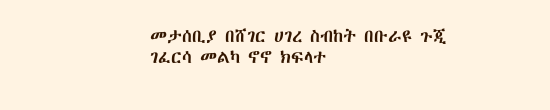መታሰቢያ በሸገር ሀገረ ስብከት በቡራዩ ጉጂ ገፈርሳ መልካ ኖኖ ክፍላተ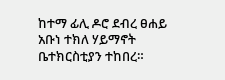ከተማ ፊሊ ዶሮ ደብረ ፀሐይ አቡነ ተክለ ሃይማኖት ቤተክርስቲያን ተከበረ።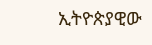ኢትዮጵያዊው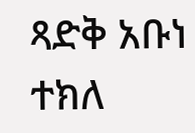ጻድቅ አቡነ ተክለ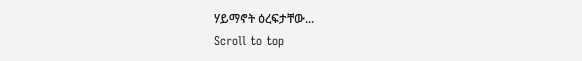ሃይማኖት ዕረፍታቸው...
Scroll to top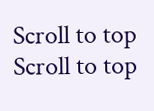Scroll to top Scroll to top